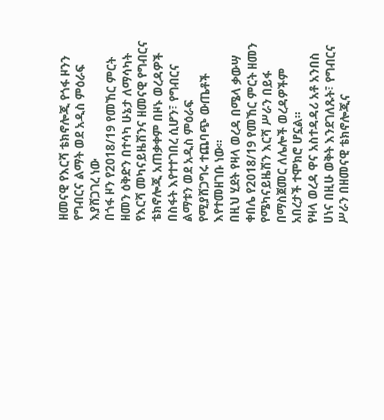ዘመናዊ የእርሻ ቴክኖሎጂ የጎፋ ዞንን የግብርና ልማት ወደ አዲስ ምዕራፍ እያሸጋገረ ነው
በጎፋ ዞን የ2018/19 የመኸር ምርት ዘመን ዕቅድን በተሳካ ሁኔታ ለማሳካት የእርሻ መካናይዜሽንና ዘመናዊ የግብርና ቴክኖሎጂ አጠቃቀም በዞኑ ወረዳዎች በስፋት እየተተገበረ ሲሆን፣ የግብርና ልማቱን ወደ አዲስ ምዕራፍ የሚያሸጋግሩ ተጨባጭ ውጤቶች እየተመዘገቡ ነው።
በዚህ ሂደት የዛላ ወረዳ በሜላ ቃውሣ ቀበሌ የ2018/19 የመኸር ምርት ዘመን የሜካናይዜሽን እርሻ ሥራን በይፋ በማስጀመር ለሌሎች ወረዳዎችም አበረታች ተሞክሮ ሆኗል።
የዛላ ወረዳ ዋና አስተዳዳሪ አቶ አንበስ ሀነና በዚሁ ወቅት እንደገለጹት፣ የግብርና ሥራን በዘመናዊ ቴክኖሎጂና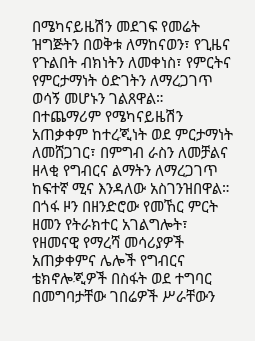በሜካናይዜሽን መደገፍ የመሬት ዝግጅትን በወቅቱ ለማከናወን፣ የጊዜና የጉልበት ብክነትን ለመቀነስ፣ የምርትና የምርታማነት ዕድገትን ለማረጋገጥ ወሳኝ መሆኑን ገልጸዋል።
በተጨማሪም የሜካናይዜሽን አጠቃቀም ከተረጂነት ወደ ምርታማነት ለመሸጋገር፣ በምግብ ራስን ለመቻልና ዘላቂ የግብርና ልማትን ለማረጋገጥ ከፍተኛ ሚና እንዳለው አስገንዝበዋል።
በጎፋ ዞን በዘንድሮው የመኸር ምርት ዘመን የትራክተር አገልግሎት፣ የዘመናዊ የማረሻ መሳሪያዎች አጠቃቀምና ሌሎች የግብርና ቴክኖሎጂዎች በስፋት ወደ ተግባር በመግባታቸው ገበሬዎች ሥራቸውን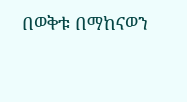በወቅቱ በማከናወን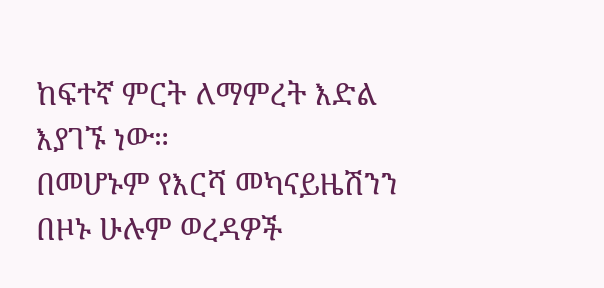ከፍተኛ ምርት ለማምረት እድል እያገኙ ነው።
በመሆኑም የእርሻ መካናይዜሽንን በዞኑ ሁሉም ወረዳዎች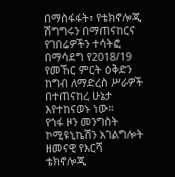በማስፋፋት፣ የቴክኖሎጂ ሽግግሩን በማጠናከርና የገበሬዎችን ተሳትፎ በማሳደግ የ2018/19 የመኸር ምርት ዕቅድን ከግብ ለማድረስ ሥራዎች በተጠናከረ ሁኔታ እየተከናወኑ ነው።
የጎፋ ዞን መንግስት ኮሚዩኒኬሽን አገልግሎት
ዘመናዊ የእርሻ ቴክኖሎጂ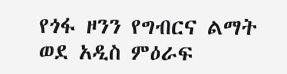የጎፋ ዞንን የግብርና ልማት ወደ አዲስ ምዕራፍ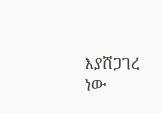እያሸጋገረ ነው